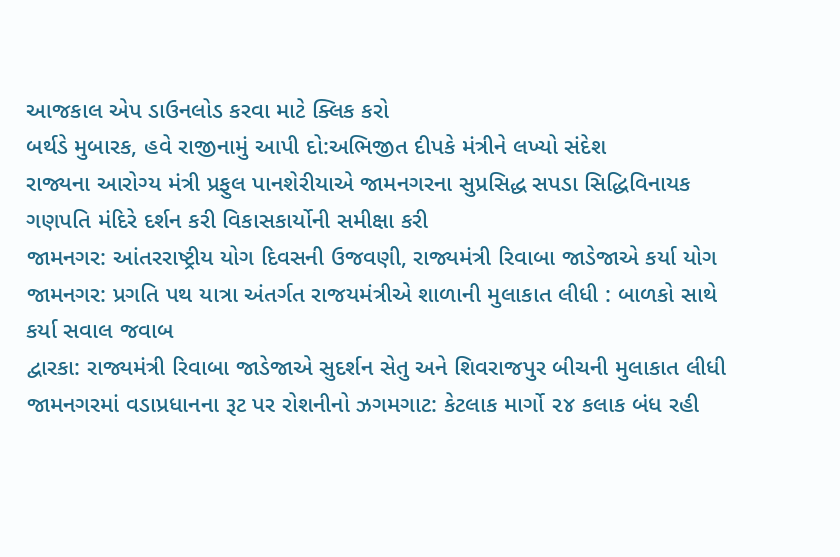આજકાલ એપ ડાઉનલોડ કરવા માટે ક્લિક કરો
બર્થડે મુબારક, હવે રાજીનામું આપી દો:અભિજીત દીપકે મંત્રીને લખ્યો સંદેશ
રાજ્યના આરોગ્ય મંત્રી પ્રફુલ પાનશેરીયાએ જામનગરના સુપ્રસિદ્ધ સપડા સિદ્ધિવિનાયક ગણપતિ મંદિરે દર્શન કરી વિકાસકાર્યોની સમીક્ષા કરી
જામનગર: આંતરરાષ્ટ્રીય યોગ દિવસની ઉજવણી, રાજ્યમંત્રી રિવાબા જાડેજાએ કર્યા યોગ
જામનગર: પ્રગતિ પથ યાત્રા અંતર્ગત રાજયમંત્રીએ શાળાની મુલાકાત લીધી : બાળકો સાથે કર્યા સવાલ જવાબ
દ્વારકા: રાજ્યમંત્રી રિવાબા જાડેજાએ સુદર્શન સેતુ અને શિવરાજપુર બીચની મુલાકાત લીધી
જામનગરમાં વડાપ્રધાનના રૂટ પર રોશનીનો ઝગમગાટ: કેટલાક માર્ગો ૨૪ કલાક બંધ રહી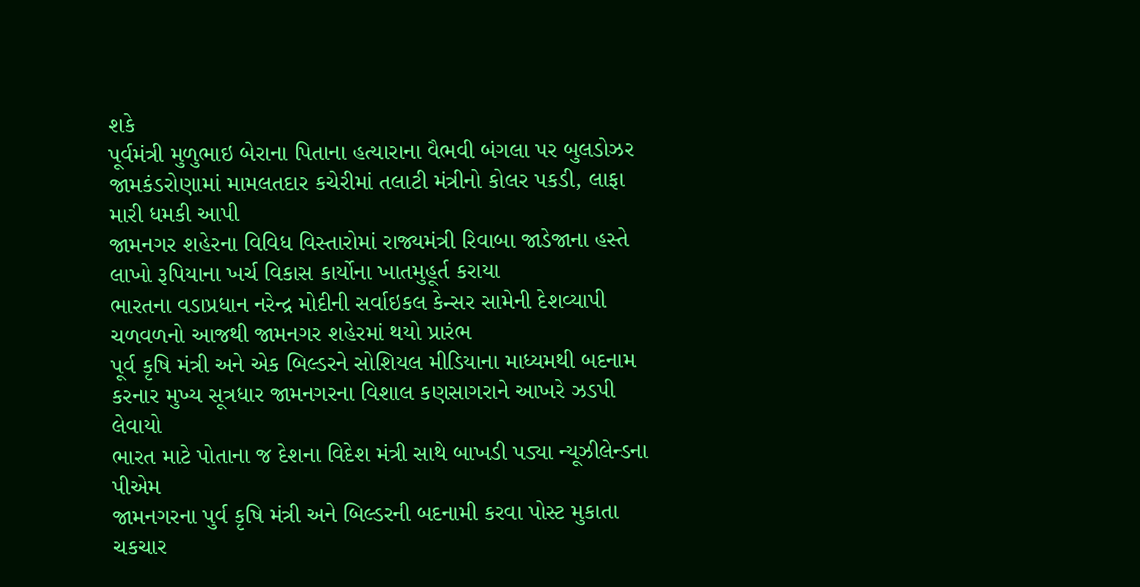શકે
પૂર્વમંત્રી મુળુભાઇ બેરાના પિતાના હત્યારાના વૈભવી બંગલા પર બુલડોઝર
જામકંડરોણામાં મામલતદાર કચેરીમાં તલાટી મંત્રીનો કોલર પકડી, લાફા મારી ધમકી આપી
જામનગર શહેરના વિવિધ વિસ્તારોમાં રાજ્યમંત્રી રિવાબા જાડેજાના હસ્તે લાખો રૂપિયાના ખર્ચ વિકાસ કાર્યોના ખાતમુહૂર્ત કરાયા
ભારતના વડાપ્રધાન નરેન્દ્ર મોદીની સર્વાઇકલ કેન્સર સામેની દેશવ્યાપી ચળવળનો આજથી જામનગર શહેરમાં થયો પ્રારંભ
પૂર્વ કૃષિ મંત્રી અને એક બિલ્ડરને સોશિયલ મીડિયાના માધ્યમથી બદનામ કરનાર મુખ્ય સૂત્રધાર જામનગરના વિશાલ કણસાગરાને આખરે ઝડપી લેવાયો
ભારત માટે પોતાના જ દેશના વિદેશ મંત્રી સાથે બાખડી પડ્યા ન્યૂઝીલેન્ડના પીએમ
જામનગરના પુર્વ કૃષિ મંત્રી અને બિલ્ડરની બદનામી કરવા પોસ્ટ મુકાતા ચકચાર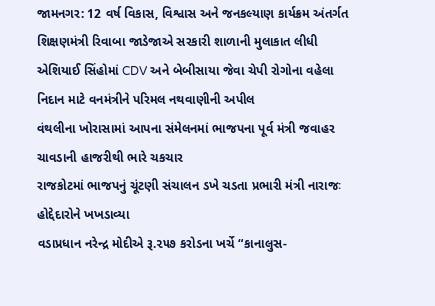જામનગર: 12 વર્ષ વિકાસ, વિશ્વાસ અને જનકલ્યાણ કાર્યક્રમ અંતર્ગત શિક્ષણમંત્રી રિવાબા જાડેજાએ સરકારી શાળાની મુલાકાત લીધી
એશિયાઈ સિંહોમાં CDV અને બેબીસાયા જેવા ચેપી રોગોના વહેલા નિદાન માટે વનમંત્રીને પરિમલ નથવાણીની અપીલ
વંથલીના ખોરાસામાં આપના સંમેલનમાં ભાજપના પૂર્વ મંત્રી જવાહર ચાવડાની હાજરીથી ભારે ચકચાર
રાજકોટમાં ભાજપનું ચૂંટણી સંચાલન ડખે ચડતા પ્રભારી મંત્રી નારાજઃ હોદ્દેદારોને ખખડાવ્યા
વડાપ્રધાન નરેન્દ્ર મોદીએ રૂ.૨૫૭ કરોડના ખર્ચે “કાનાલુસ-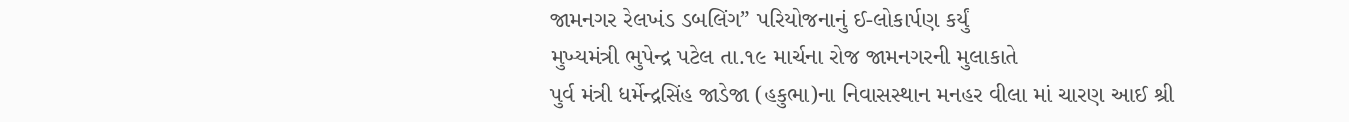જામનગર રેલખંડ ડબલિંગ” પરિયોજનાનું ઈ-લોકાર્પણ કર્યું
મુખ્યમંત્રી ભુપેન્દ્ર પટેલ તા.૧૯ માર્ચના રોજ જામનગરની મુલાકાતે
પુર્વ મંત્રી ધર્મેન્દ્રસિંહ જાડેજા (હકુભા)ના નિવાસસ્થાન મનહર વીલા માં ચારણ આઈ શ્રી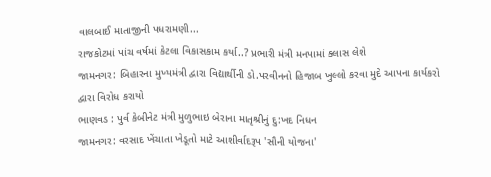વાલબાઈ માતાજીની પધરામણી...
રાજકોટમાં પાંચ વર્ષમાં કેટલા વિકાસકામ કર્યા..? પ્રભારી મંત્રી મનપામાં ક્લાસ લેશે
જામનગર: બિહારના મુખ્યમંત્રી દ્વારા વિદ્યાર્થીની ડો.પરવીનનો હિજાબ ખુલ્લો કરવા મુદે આપના કાર્યકરો દ્વારા વિરોધ કરાયો
ભાણવડ : પુર્વ કેબીનેટ મંત્રી મુળુભાઇ બેરાના માતૃશ્રીનું દુ:ખદ નિધન
જામનગર: વરસાદ ખેંચાતા ખેડૂતો માટે આશીર્વાદરૂપ 'સૌની યોજના'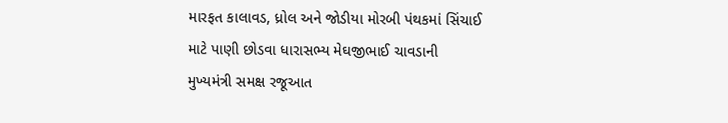મારફત કાલાવડ, ધ્રોલ અને જોડીયા મોરબી પંથકમાં સિંચાઈ માટે પાણી છોડવા ધારાસભ્ય મેઘજીભાઈ ચાવડાની મુખ્યમંત્રી સમક્ષ રજૂઆત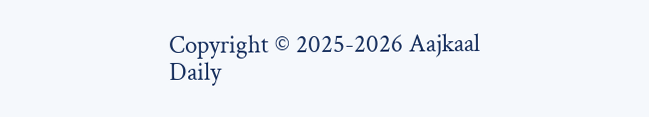Copyright © 2025-2026 Aajkaal Daily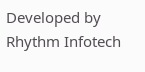Developed by Rhythm Infotech